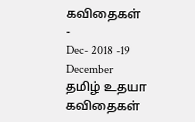கவிதைகள்
-
Dec- 2018 -19 December
தமிழ் உதயா கவிதைகள்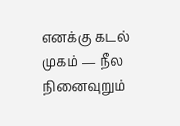எனக்கு கடல் முகம் — நீல நினைவுறும்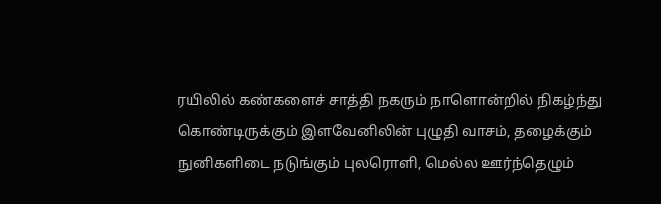ரயிலில் கண்களைச் சாத்தி நகரும் நாளொன்றில் நிகழ்ந்து கொண்டிருக்கும் இளவேனிலின் புழுதி வாசம், தழைக்கும் நுனிகளிடை நடுங்கும் புலரொளி, மெல்ல ஊர்ந்தெழும்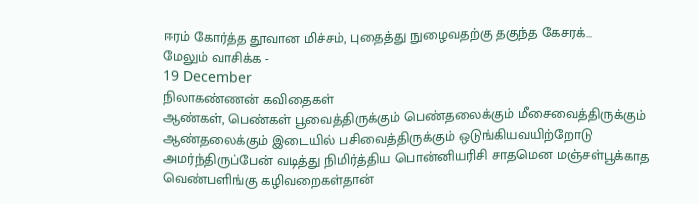ஈரம் கோர்த்த தூவான மிச்சம், புதைத்து நுழைவதற்கு தகுந்த கேசரக்…
மேலும் வாசிக்க -
19 December
நிலாகண்ணன் கவிதைகள்
ஆண்கள், பெண்கள் பூவைத்திருக்கும் பெண்தலைக்கும் மீசைவைத்திருக்கும் ஆண்தலைக்கும் இடையில் பசிவைத்திருக்கும் ஒடுங்கியவயிற்றோடு அமர்ந்திருப்பேன் வடித்து நிமிர்த்திய பொன்னியரிசி சாதமென மஞ்சள்பூக்காத வெண்பளிங்கு கழிவறைகள்தான்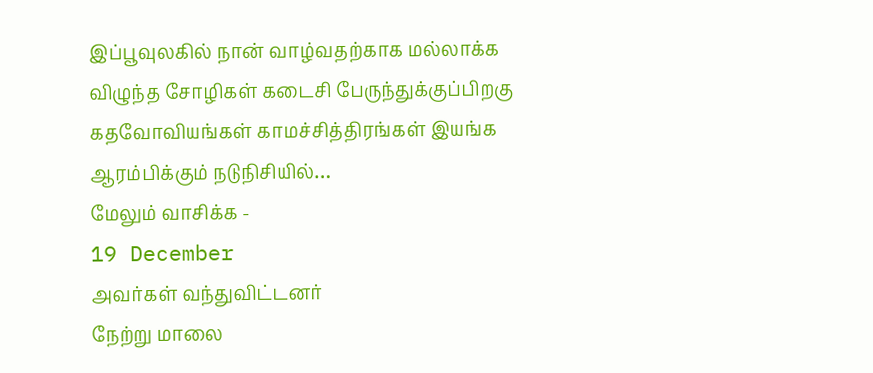இப்பூவுலகில் நான் வாழ்வதற்காக மல்லாக்க விழுந்த சோழிகள் கடைசி பேருந்துக்குப்பிறகு கதவோவியங்கள் காமச்சித்திரங்கள் இயங்க ஆரம்பிக்கும் நடுநிசியில்…
மேலும் வாசிக்க -
19 December
அவர்கள் வந்துவிட்டனர்
நேற்று மாலை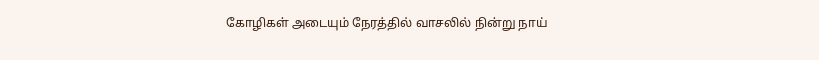கோழிகள் அடையும் நேரத்தில் வாசலில் நின்று நாய்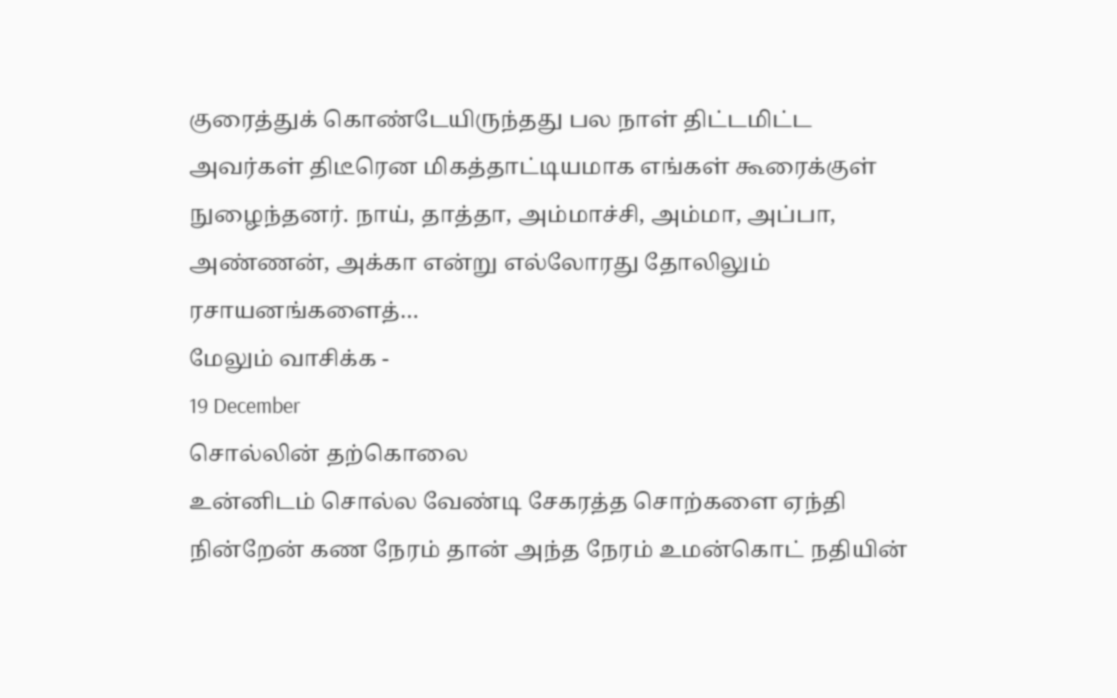குரைத்துக் கொண்டேயிருந்தது பல நாள் திட்டமிட்ட அவர்கள் திடீரென மிகத்தாட்டியமாக எங்கள் கூரைக்குள் நுழைந்தனர். நாய், தாத்தா, அம்மாச்சி, அம்மா, அப்பா, அண்ணன், அக்கா என்று எல்லோரது தோலிலும் ரசாயனங்களைத்…
மேலும் வாசிக்க -
19 December
சொல்லின் தற்கொலை
உன்னிடம் சொல்ல வேண்டி சேகரத்த சொற்களை ஏந்தி நின்றேன் கண நேரம் தான் அந்த நேரம் உமன்கொட் நதியின்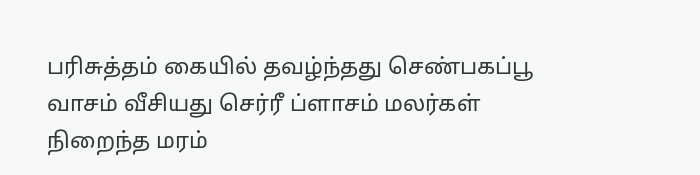பரிசுத்தம் கையில் தவழ்ந்தது செண்பகப்பூ வாசம் வீசியது செர்ரீ ப்ளாசம் மலர்கள் நிறைந்த மரம்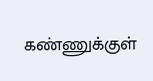கண்ணுக்குள்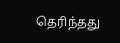தெரிந்தது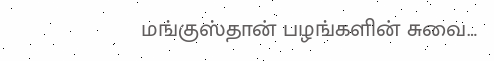மங்குஸ்தான் பழங்களின் சுவை…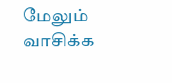மேலும் வாசிக்க